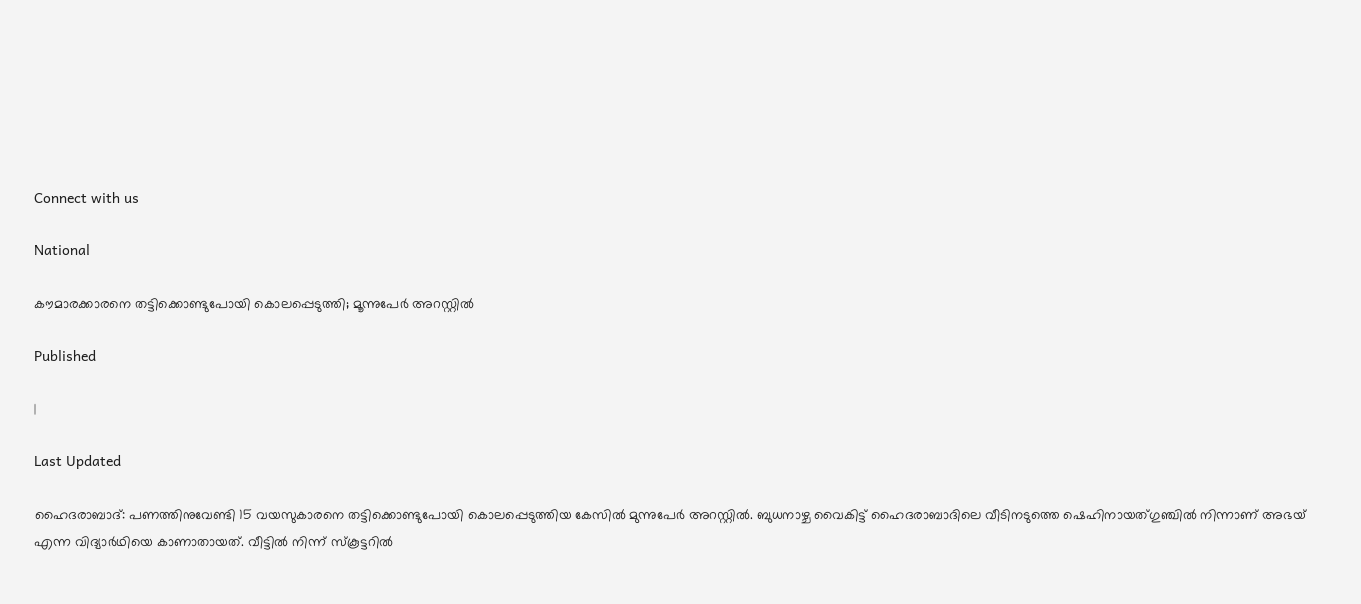Connect with us

National

കൗമാരക്കാരനെ തട്ടിക്കൊണ്ടുപോയി കൊലപ്പെടുത്തി; മൂന്നുപേര്‍ അറസ്റ്റില്‍

Published

|

Last Updated

ഹൈദരാബാദ്: പണത്തിനുവേണ്ടി 15 വയസുകാരനെ തട്ടിക്കൊണ്ടുപോയി കൊലപ്പെടുത്തിയ കേസില്‍ മുന്നുപേര്‍ അറസ്റ്റില്‍. ബുധനാഴ്ച വൈകിട്ട് ഹൈദരാബാദിലെ വീടിനടുത്തെ ഷെഹിനായത്ഗുഞ്ചില്‍ നിന്നാണ് അഭയ് എന്ന വിദ്യാര്‍ഥിയെ കാണാതായത്. വീട്ടില്‍ നിന്ന് സ്‌കൂട്ടറില്‍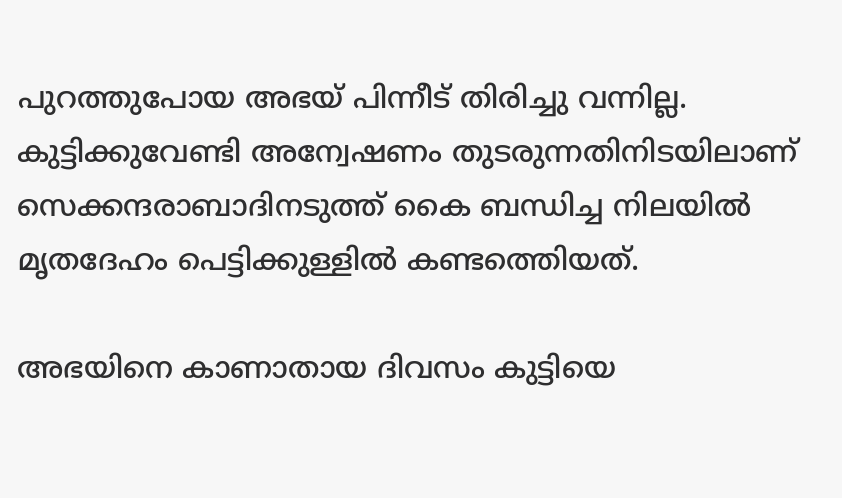പുറത്തുപോയ അഭയ് പിന്നീട് തിരിച്ചു വന്നില്ല. കുട്ടിക്കുവേണ്ടി അന്വേഷണം തുടരുന്നതിനിടയിലാണ് സെക്കന്ദരാബാദിനടുത്ത് കൈ ബന്ധിച്ച നിലയില്‍ മൃതദേഹം പെട്ടിക്കുള്ളില്‍ കണ്ടത്തെിയത്.

അഭയിനെ കാണാതായ ദിവസം കുട്ടിയെ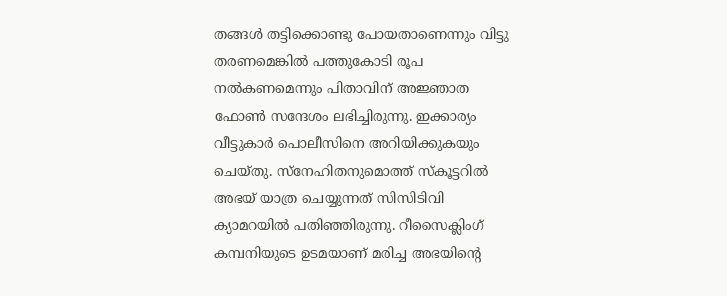തങ്ങള്‍ തട്ടിക്കൊണ്ടു പോയതാണെന്നും വിട്ടു തരണമെങ്കില്‍ പത്തുകോടി രൂപ നല്‍കണമെന്നും പിതാവിന് അജ്ഞാത ഫോണ്‍ സന്ദേശം ലഭിച്ചിരുന്നു. ഇക്കാര്യം വീട്ടുകാര്‍ പൊലീസിനെ അറിയിക്കുകയും ചെയ്തു. സ്‌നേഹിതനുമൊത്ത് സ്‌കൂട്ടറില്‍ അഭയ് യാത്ര ചെയ്യുന്നത് സിസിടിവി ക്യാമറയില്‍ പതിഞ്ഞിരുന്നു. റീസൈക്ലിംഗ് കമ്പനിയുടെ ഉടമയാണ് മരിച്ച അഭയിന്റെ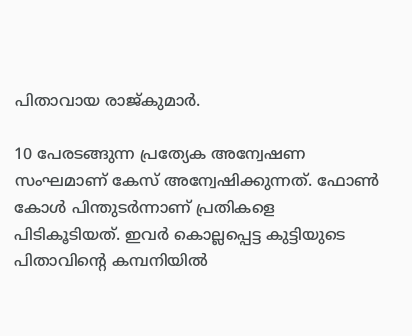പിതാവായ രാജ്കുമാര്‍.

10 പേരടങ്ങുന്ന പ്രത്യേക അന്വേഷണ സംഘമാണ് കേസ് അന്വേഷിക്കുന്നത്. ഫോണ്‍ കോള്‍ പിന്തുടര്‍ന്നാണ് പ്രതികളെ പിടികൂടിയത്. ഇവര്‍ കൊല്ലപ്പെട്ട കുട്ടിയുടെ പിതാവിന്റെ കമ്പനിയില്‍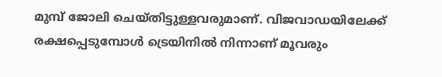മുമ്പ് ജോലി ചെയ്തിട്ടുള്ളവരുമാണ്. വിജവാഡയിലേക്ക് രക്ഷപ്പെടുമ്പോള്‍ ട്രെയിനില്‍ നിന്നാണ് മൂവരും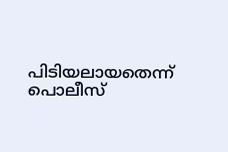പിടിയലായതെന്ന് പൊലീസ്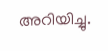അറിയിച്ചു.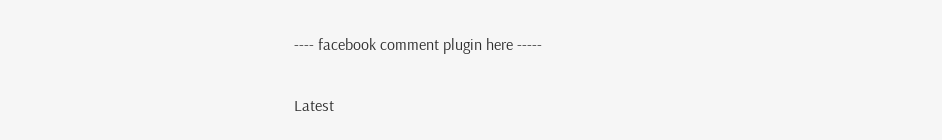---- facebook comment plugin here -----

Latest